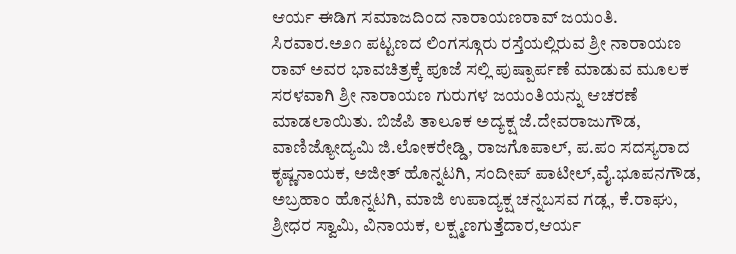ಆರ್ಯ ಈಡಿಗ ಸಮಾಜದಿಂದ ನಾರಾಯಣರಾವ್ ಜಯಂತಿ.
ಸಿರವಾರ.ಅ೨೧ ಪಟ್ಟಣದ ಲಿಂಗಸ್ಗೂರು ರಸ್ತೆಯಲ್ಲಿರುವ ಶ್ರೀ ನಾರಾಯಣ ರಾವ್ ಅವರ ಭಾವಚಿತ್ರಕ್ಕೆ ಪೂಜೆ ಸಲ್ಲಿ ಪುಷ್ಪಾರ್ಪಣೆ ಮಾಡುವ ಮೂಲಕ ಸರಳವಾಗಿ ಶ್ರೀ ನಾರಾಯಣ ಗುರುಗಳ ಜಯಂತಿಯನ್ನು ಆಚರಣೆ ಮಾಡಲಾಯಿತು. ಬಿಜೆಪಿ ತಾಲೂಕ ಅದ್ಯಕ್ಷ ಜೆ.ದೇವರಾಜುಗೌಡ, ವಾಣಿಜ್ಯೋದ್ಯಮಿ ಜಿ.ಲೋಕರೇಡ್ಡಿ, ರಾಜಗೊಪಾಲ್, ಪ.ಪಂ ಸದಸ್ಯರಾದ ಕೃಷ್ಣನಾಯಕ, ಅಜೀತ್ ಹೊನ್ನಟಗಿ, ಸಂದೀಪ್ ಪಾಟೀಲ್,ವೈ.ಭೂಪನಗೌಡ, ಅಬ್ರಹಾಂ ಹೊನ್ನಟಗಿ, ಮಾಜಿ ಉಪಾದ್ಯಕ್ಷ ಚನ್ನಬಸವ ಗಡ್ಲ, ಕೆ.ರಾಘು, ಶ್ರೀಧರ ಸ್ವಾಮಿ, ವಿನಾಯಕ, ಲಕ್ಷ್ಮಣಗುತ್ತೆದಾರ,ಆರ್ಯ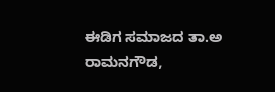ಈಡಿಗ ಸಮಾಜದ ತಾ.ಅ ರಾಮನಗೌಡ,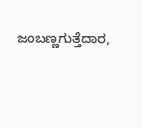ಜಂಬಣ್ಣಗುತ್ತೆದಾರ,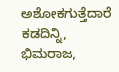ಅಶೋಕಗುತ್ತೆದಾರೆ ಕಡದಿನ್ನಿ, ಭಿಮರಾಜ,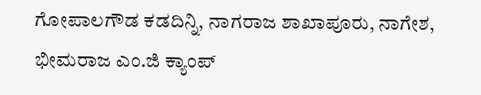ಗೋಪಾಲಗೌಡ ಕಡದಿನ್ನಿ, ನಾಗರಾಜ ಶಾಖಾಪೂರು, ನಾಗೇಶ, ಭೀಮರಾಜ ಎಂ.ಜಿ ಕ್ಯಾಂಪ್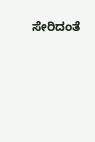ಸೇರಿದಂತೆ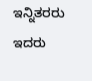ಇನ್ನಿತರರು ಇದರು